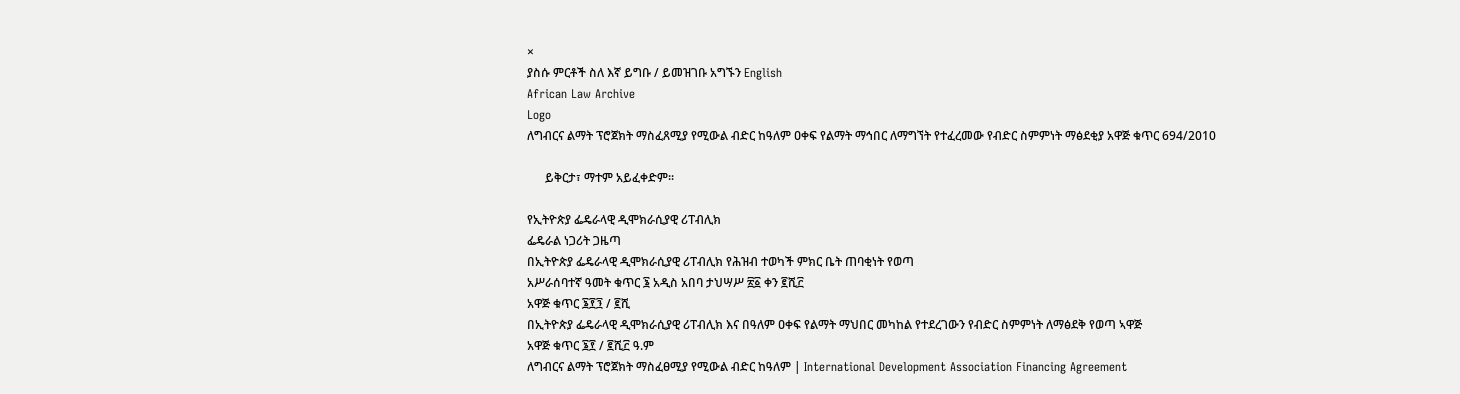×
ያስሱ ምርቶች ስለ እኛ ይግቡ / ይመዝገቡ አግኙን English
African Law Archive
Logo
ለግብርና ልማት ፕሮጀክት ማስፈጸሚያ የሚውል ብድር ከዓለም ዐቀፍ የልማት ማኅበር ለማግኘት የተፈረመው የብድር ስምምነት ማፅደቂያ አዋጅ ቁጥር 694/2010

      ይቅርታ፣ ማተም አይፈቀድም።

የኢትዮጵያ ፌዴራላዊ ዲሞክራሲያዊ ሪፐብሊክ
ፌዴራል ነጋሪት ጋዜጣ
በኢትዮጵያ ፌዴራላዊ ዲሞክራሲያዊ ሪፐብሊክ የሕዝብ ተወካች ምክር ቤት ጠባቂነት የወጣ
አሥራሰባተኛ ዓመት ቁጥር ፮ አዲስ አበባ ታህሣሥ ፳፩ ቀን ፪ሺ፫
አዋጅ ቁጥር ፮፻፺ / ፪ሺ
በኢትዮጵያ ፌዴራላዊ ዲሞክራሲያዊ ሪፐብሊክ እና በዓለም ዐቀፍ የልማት ማህበር መካከል የተደረገውን የብድር ስምምነት ለማፅደቅ የወጣ ኣዋጅ
አዋጅ ቁጥር ፮፻ / ፪ሺ፫ ዓ.ም
ለግብርና ልማት ፕሮጀክት ማስፈፀሚያ የሚውል ብድር ከዓለም | International Development Association Financing Agreement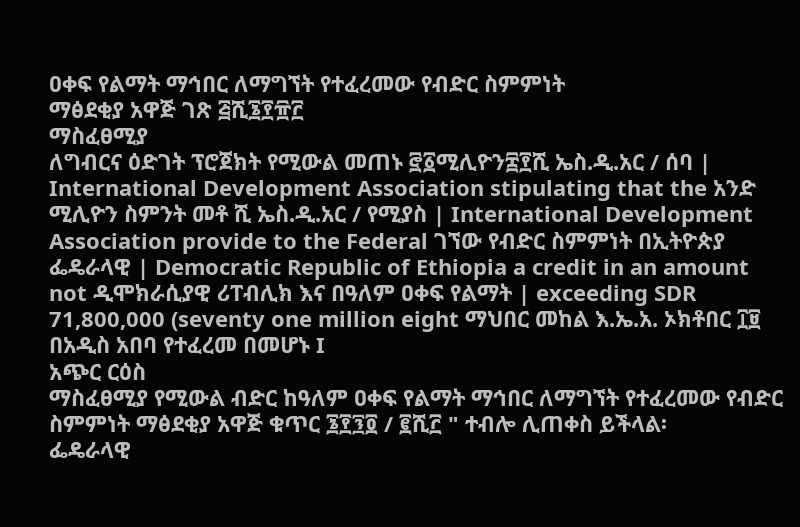ዐቀፍ የልማት ማኅበር ለማግኘት የተፈረመው የብድር ስምምነት
ማፅደቂያ አዋጅ ገጽ ፭ሺ፮፻፹፫
ማስፈፀሚያ
ለግብርና ዕድገት ፕሮጀክት የሚውል መጠኑ ፸፩ሚሊዮን፰፻ሺ ኤስ.ዲ.አር / ሰባ | International Development Association stipulating that the አንድ ሚሊዮን ስምንት መቶ ሺ ኤስ.ዲ.አር / የሚያስ | International Development Association provide to the Federal ገኘው የብድር ስምምነት በኢትዮጵያ ፌዴራላዊ | Democratic Republic of Ethiopia a credit in an amount not ዲሞክራሲያዊ ሪፐብሊክ እና በዓለም ዐቀፍ የልማት | exceeding SDR 71,800,000 (seventy one million eight ማህበር መከል እ.ኤ.አ. ኦክቶበር ፲፱ በአዲስ አበባ የተፈረመ በመሆኑ I
አጭር ርዕስ
ማስፈፀሚያ የሚውል ብድር ከዓለም ዐቀፍ የልማት ማኅበር ለማግኘት የተፈረመው የብድር ስምምነት ማፅደቂያ አዋጅ ቁጥር ፮፻፺፬ / ፪ሺ፫ " ተብሎ ሊጠቀስ ይችላል፡
ፌዴራላዊ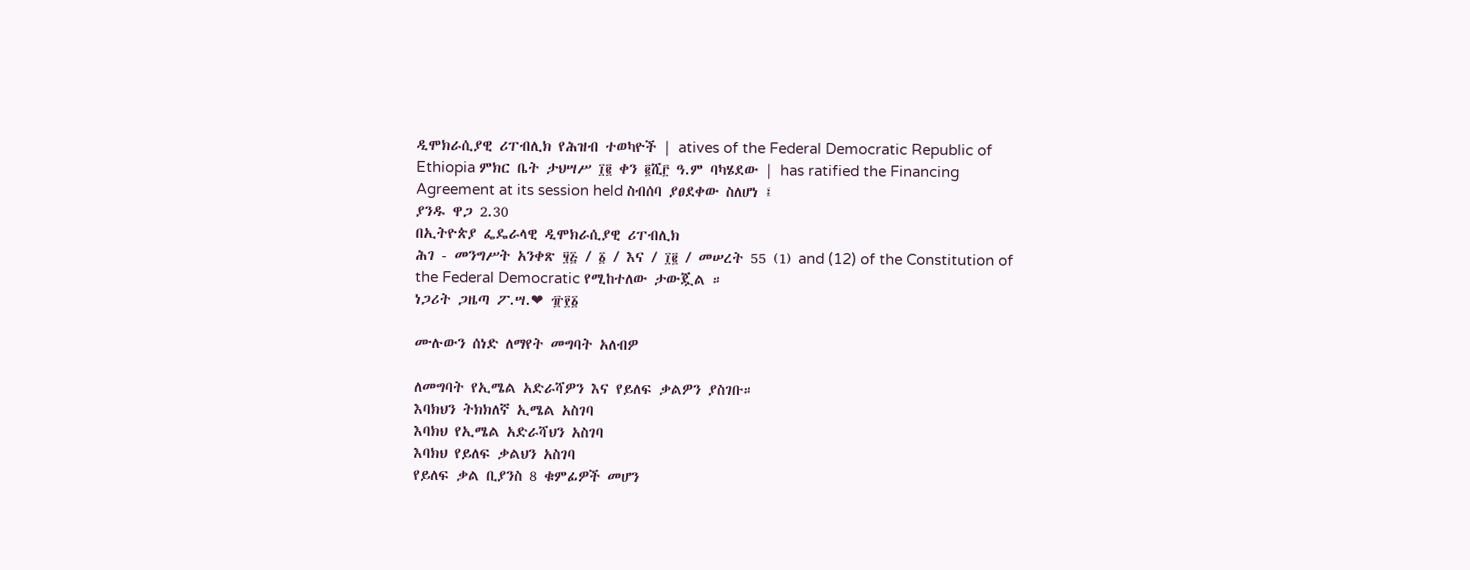ዲሞክራሲያዊ ሪፐብሊክ የሕዝብ ተወካዮች | atives of the Federal Democratic Republic of Ethiopia ምክር ቤት ታህሣሥ ፲፪ ቀን ፪ሺ፫ ዓ.ም ባካሄደው | has ratified the Financing Agreement at its session held ስብሰባ ያፀደቀው ስለሆነ ፤
ያንዱ ዋጋ 2.30
በኢትዮጵያ ፌዴራላዊ ዲሞክራሲያዊ ሪፐብሊክ
ሕገ - መንግሥት አንቀጽ ፶፭ / ፩ / እና / ፲፪ / መሠረት 55 (1) and (12) of the Constitution of the Federal Democratic የሚከተለው ታውጇል ።
ነጋሪት ጋዜጣ ፖ.ሣ.❤ ፹፻፩

ሙሉውን ሰነድ ለማየት መግባት አለብዎ

ለመግባት የኢሜል አድራሻዎን እና የይለፍ ቃልዎን ያስገቡ።
እባክህን ትክክለኛ ኢሜል አስገባ
እባክህ የኢሜል አድራሻህን አስገባ
እባክህ የይለፍ ቃልህን አስገባ
የይለፍ ቃል ቢያንስ 8 ቁምፊዎች መሆን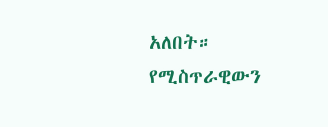አለበት።
የሚስጥራዊውን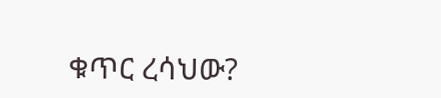ቁጥር ረሳህው?